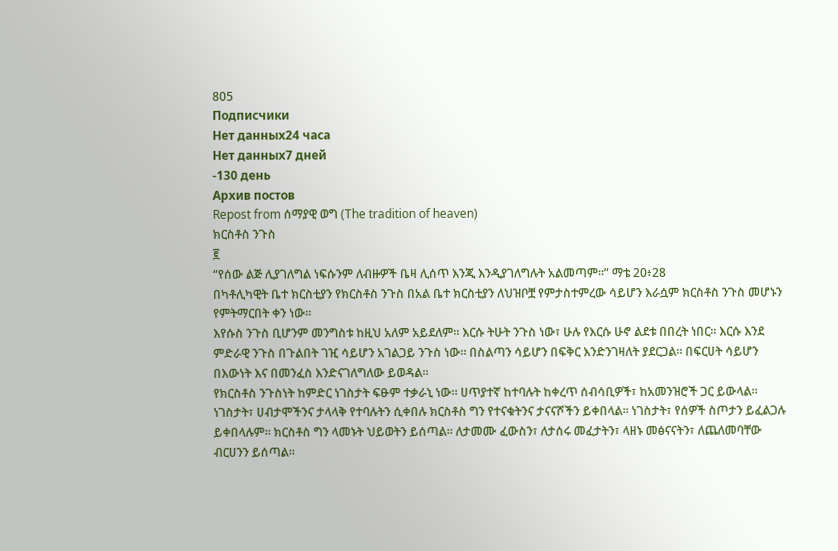805
Подписчики
Нет данных24 часа
Нет данных7 дней
-130 день
Архив постов
Repost from ሰማያዊ ወግ (The tradition of heaven)
ክርስቶስ ንጉስ
፪
“የሰው ልጅ ሊያገለግል ነፍሱንም ለብዙዎች ቤዛ ሊሰጥ እንጂ እንዲያገለግሉት አልመጣም።” ማቴ 20፥28
በካቶሊካዊት ቤተ ክርስቲያን የክርስቶስ ንጉስ በአል ቤተ ክርስቲያን ለህዝቦቿ የምታስተምረው ሳይሆን እራሷም ክርስቶስ ንጉስ መሆኑን የምትማርበት ቀን ነው።
እየሱስ ንጉስ ቢሆንም መንግስቱ ከዚህ አለም አይደለም። እርሱ ትሁት ንጉስ ነው፣ ሁሉ የእርሱ ሁኖ ልደቱ በበረት ነበር። እርሱ እንደ ምድራዊ ንጉስ በጉልበት ገዢ ሳይሆን አገልጋይ ንጉስ ነው። በስልጣን ሳይሆን በፍቅር እንድንገዛለት ያደርጋል። በፍርሀት ሳይሆን በእውነት እና በመንፈስ እንድናገለግለው ይወዳል።
የክርስቶስ ንጉስነት ከምድር ነገስታት ፍፁም ተቃራኒ ነው። ሀጥያተኛ ከተባሉት ከቀረጥ ሰብሳቢዎች፣ ከአመንዝሮች ጋር ይውላል። ነገስታት፣ ሀብታሞችንና ታላላቅ የተባሉትን ሲቀበሉ ክርስቶስ ግን የተናቁትንና ታናናሾችን ይቀበላል። ነገስታት፣ የሰዎች ስጦታን ይፈልጋሉ ይቀበላሉም። ክርስቶስ ግን ላመኑት ህይወትን ይሰጣል። ለታመሙ ፈውስን፣ ለታሰሩ መፈታትን፣ ላዘኑ መፅናናትን፣ ለጨለመባቸው ብርሀንን ይሰጣል።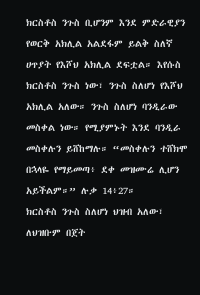ክርስቶስ ንጉስ ቢሆንም እንደ ምድራዊያን የወርቅ አክሊል አልደፋም ይልቅ ስለኛ ሀጥያት የእሾህ አክሊል ደፍቷል። እየሱስ ክርስቶስ ንጉስ ነው፣ ንጉስ ስለሆነ የእሾህ አክሊል አለው። ንጉስ ስለሆነ ባንዲራው መስቀል ነው። የሚያምኑት እንደ ባንዲራ መስቀሉን ይሸከማሉ። “መስቀሉን ተሸክሞ በኋላዬ የማይመጣ፥ ደቀ መዝሙሬ ሊሆን አይችልም።” ሉቃ 14፥27።
ክርስቶስ ንጉስ ስለሆነ ህዝብ አለው፣ ለህዝቡም በጀት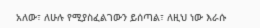አለው፣ ለሁሉ የሚያስፈልገውን ይሰጣል፣ ለዚህ ነው እራሱ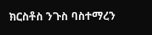ክርስቶስ ንጉስ ባስተማረን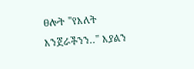ፀሎት "የእለት እንጀራችንን.." እያልን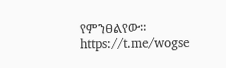የምንፀልየው።
https://t.me/wogse